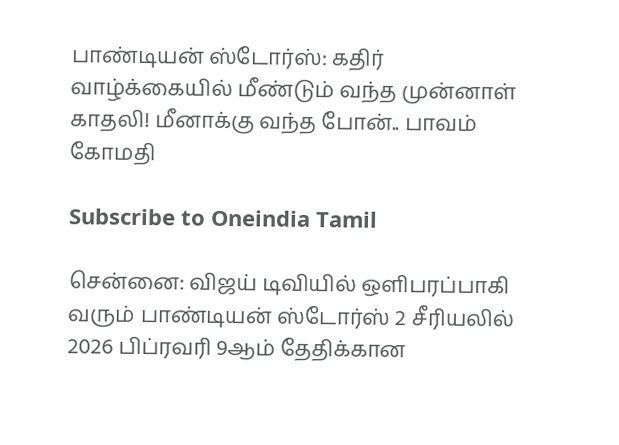பாண்டியன் ஸ்டோர்ஸ்: கதிர் வாழ்க்கையில் மீண்டும் வந்த முன்னாள் காதலி! மீனாக்கு வந்த போன்.. பாவம் கோமதி

Subscribe to Oneindia Tamil

சென்னை: விஜய் டிவியில் ஒளிபரப்பாகி வரும் பாண்டியன் ஸ்டோர்ஸ் 2 சீரியலில் 2026 பிப்ரவரி 9ஆம் தேதிக்கான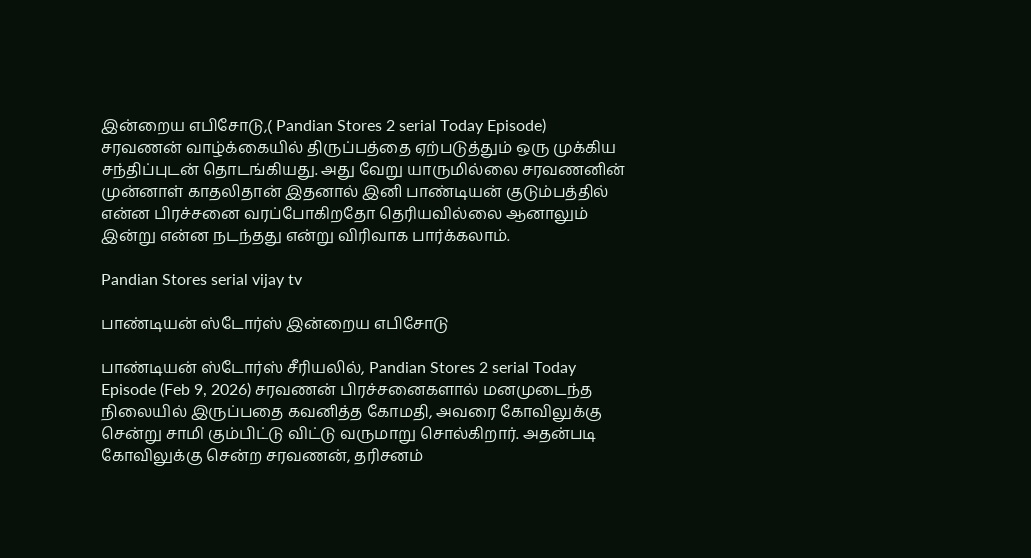இன்றைய எபிசோடு,( Pandian Stores 2 serial Today Episode) சரவணன் வாழ்க்கையில் திருப்பத்தை ஏற்படுத்தும் ஒரு முக்கிய சந்திப்புடன் தொடங்கியது. அது வேறு யாருமில்லை சரவணனின் முன்னாள் காதலிதான் இதனால் இனி பாண்டியன் குடும்பத்தில் என்ன பிரச்சனை வரப்போகிறதோ தெரியவில்லை ஆனாலும் இன்று என்ன நடந்தது என்று விரிவாக பார்க்கலாம்.

Pandian Stores serial vijay tv

பாண்டியன் ஸ்டோர்ஸ் இன்றைய எபிசோடு

பாண்டியன் ஸ்டோர்ஸ் சீரியலில், Pandian Stores 2 serial Today Episode (Feb 9, 2026) சரவணன் பிரச்சனைகளால் மனமுடைந்த நிலையில் இருப்பதை கவனித்த கோமதி, அவரை கோவிலுக்கு சென்று சாமி கும்பிட்டு விட்டு வருமாறு சொல்கிறார். அதன்படி கோவிலுக்கு சென்ற சரவணன், தரிசனம்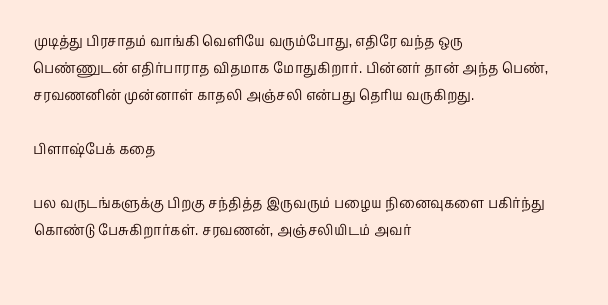முடித்து பிரசாதம் வாங்கி வெளியே வரும்போது, எதிரே வந்த ஒரு பெண்ணுடன் எதிர்பாராத விதமாக மோதுகிறார். பின்னர் தான் அந்த பெண், சரவணனின் முன்னாள் காதலி அஞ்சலி என்பது தெரிய வருகிறது.

பிளாஷ்பேக் கதை

பல வருடங்களுக்கு பிறகு சந்தித்த இருவரும் பழைய நினைவுகளை பகிர்ந்து கொண்டு பேசுகிறார்கள். சரவணன், அஞ்சலியிடம் அவர்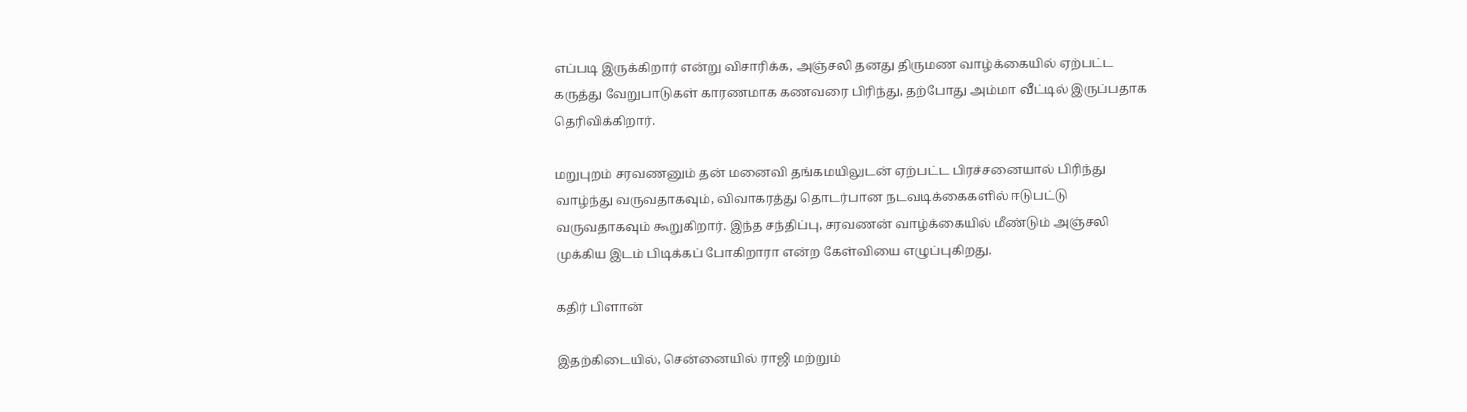எப்படி இருக்கிறார் என்று விசாரிக்க, அஞ்சலி தனது திருமண வாழ்க்கையில் ஏற்பட்ட கருத்து வேறுபாடுகள் காரணமாக கணவரை பிரிந்து, தற்போது அம்மா வீட்டில் இருப்பதாக தெரிவிக்கிறார்.

மறுபுறம் சரவணனும் தன் மனைவி தங்கமயிலுடன் ஏற்பட்ட பிரச்சனையால் பிரிந்து வாழ்ந்து வருவதாகவும், விவாகரத்து தொடர்பான நடவடிக்கைகளில் ஈடுபட்டு வருவதாகவும் கூறுகிறார். இந்த சந்திப்பு, சரவணன் வாழ்க்கையில் மீண்டும் அஞ்சலி முக்கிய இடம் பிடிக்கப் போகிறாரா என்ற கேள்வியை எழுப்புகிறது.

கதிர் பிளான்

இதற்கிடையில், சென்னையில் ராஜி மற்றும்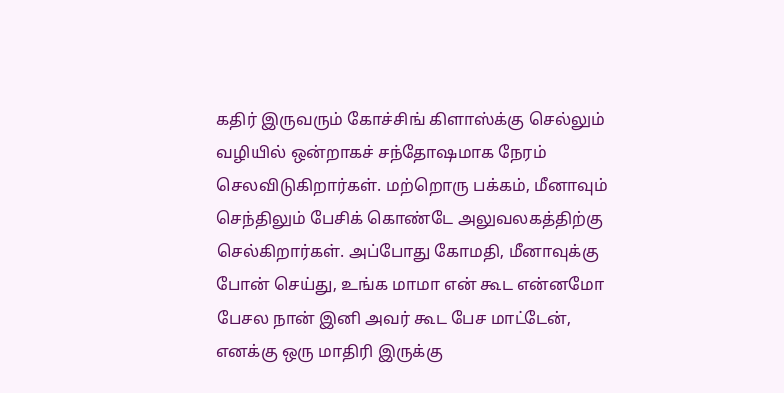கதிர் இருவரும் கோச்சிங் கிளாஸ்க்கு செல்லும் வழியில் ஒன்றாகச் சந்தோஷமாக நேரம் செலவிடுகிறார்கள். மற்றொரு பக்கம், மீனாவும் செந்திலும் பேசிக் கொண்டே அலுவலகத்திற்கு செல்கிறார்கள். அப்போது கோமதி, மீனாவுக்கு போன் செய்து, உங்க மாமா என் கூட என்னமோ பேசல நான் இனி அவர் கூட பேச மாட்டேன், எனக்கு ஒரு மாதிரி இருக்கு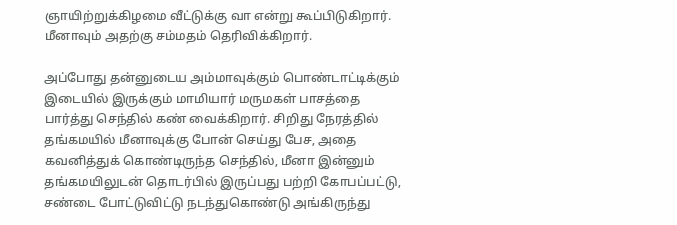ஞாயிற்றுக்கிழமை வீட்டுக்கு வா என்று கூப்பிடுகிறார். மீனாவும் அதற்கு சம்மதம் தெரிவிக்கிறார்.

அப்போது தன்னுடைய அம்மாவுக்கும் பொண்டாட்டிக்கும் இடையில் இருக்கும் மாமியார் மருமகள் பாசத்தை பார்த்து செந்தில் கண் வைக்கிறார். சிறிது நேரத்தில் தங்கமயில் மீனாவுக்கு போன் செய்து பேச, அதை கவனித்துக் கொண்டிருந்த செந்தில், மீனா இன்னும் தங்கமயிலுடன் தொடர்பில் இருப்பது பற்றி கோபப்பட்டு, சண்டை போட்டுவிட்டு நடந்துகொண்டு அங்கிருந்து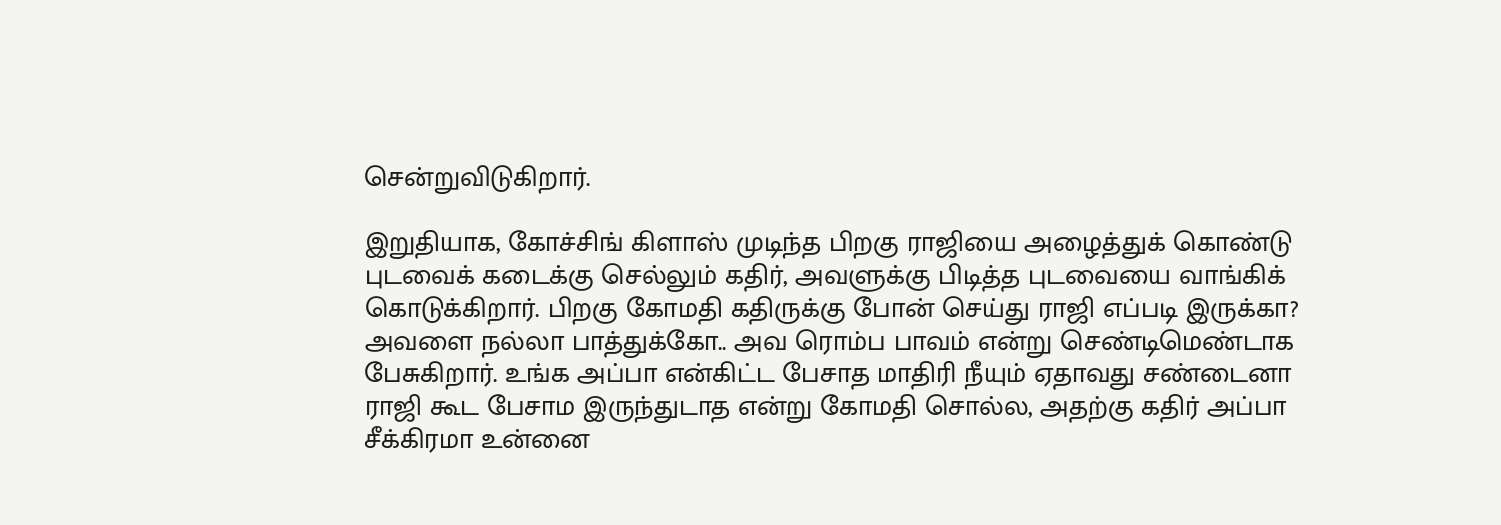சென்றுவிடுகிறார்.

இறுதியாக, கோச்சிங் கிளாஸ் முடிந்த பிறகு ராஜியை அழைத்துக் கொண்டு புடவைக் கடைக்கு செல்லும் கதிர், அவளுக்கு பிடித்த புடவையை வாங்கிக் கொடுக்கிறார். பிறகு கோமதி கதிருக்கு போன் செய்து ராஜி எப்படி இருக்கா? அவளை நல்லா பாத்துக்கோ.. அவ ரொம்ப பாவம் என்று செண்டிமெண்டாக பேசுகிறார். உங்க அப்பா என்கிட்ட பேசாத மாதிரி நீயும் ஏதாவது சண்டைனா ராஜி கூட பேசாம இருந்துடாத என்று கோமதி சொல்ல, அதற்கு கதிர் அப்பா சீக்கிரமா உன்னை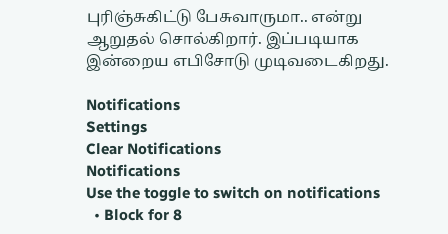புரிஞ்சுகிட்டு பேசுவாருமா.. என்று ஆறுதல் சொல்கிறார். இப்படியாக இன்றைய எபிசோடு முடிவடைகிறது.

Notifications
Settings
Clear Notifications
Notifications
Use the toggle to switch on notifications
  • Block for 8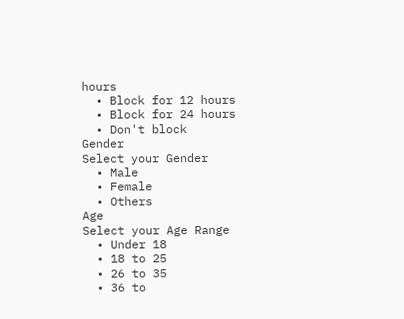hours
  • Block for 12 hours
  • Block for 24 hours
  • Don't block
Gender
Select your Gender
  • Male
  • Female
  • Others
Age
Select your Age Range
  • Under 18
  • 18 to 25
  • 26 to 35
  • 36 to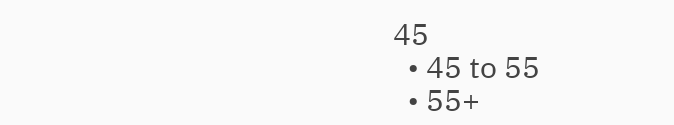45
  • 45 to 55
  • 55+